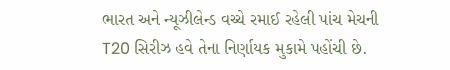ભારત અને ન્યૂઝીલેન્ડ વચ્ચે રમાઈ રહેલી પાંચ મેચની T20 સિરીઝ હવે તેના નિર્ણાયક મુકામે પહોંચી છે.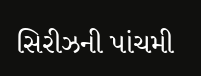સિરીઝની પાંચમી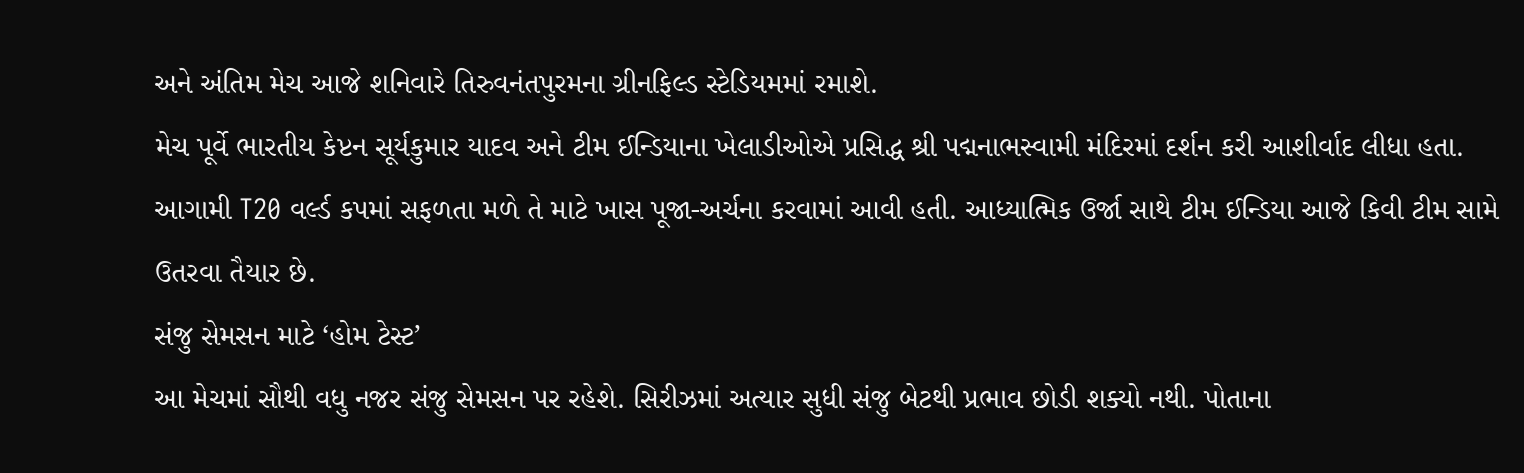અને અંતિમ મેચ આજે શનિવારે તિરુવનંતપુરમના ગ્રીનફિલ્ડ સ્ટેડિયમમાં રમાશે.
મેચ પૂર્વે ભારતીય કેપ્ટન સૂર્યકુમાર યાદવ અને ટીમ ઈન્ડિયાના ખેલાડીઓએ પ્રસિદ્ધ શ્રી પદ્મનાભસ્વામી મંદિરમાં દર્શન કરી આશીર્વાદ લીધા હતા. આગામી T20 વર્લ્ડ કપમાં સફળતા મળે તે માટે ખાસ પૂજા-અર્ચના કરવામાં આવી હતી. આધ્યાત્મિક ઉર્જા સાથે ટીમ ઈન્ડિયા આજે કિવી ટીમ સામે ઉતરવા તૈયાર છે.
સંજુ સેમસન માટે ‘હોમ ટેસ્ટ’
આ મેચમાં સૌથી વધુ નજર સંજુ સેમસન પર રહેશે. સિરીઝમાં અત્યાર સુધી સંજુ બેટથી પ્રભાવ છોડી શક્યો નથી. પોતાના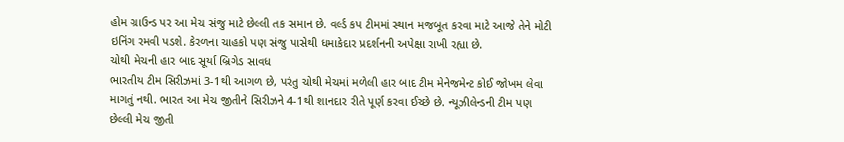હોમ ગ્રાઉન્ડ પર આ મેચ સંજુ માટે છેલ્લી તક સમાન છે. વર્લ્ડ કપ ટીમમાં સ્થાન મજબૂત કરવા માટે આજે તેને મોટી ઇનિંગ રમવી પડશે. કેરળના ચાહકો પણ સંજુ પાસેથી ધમાકેદાર પ્રદર્શનની અપેક્ષા રાખી રહ્યા છે.
ચોથી મેચની હાર બાદ સૂર્યા બ્રિગેડ સાવધ
ભારતીય ટીમ સિરીઝમાં 3-1થી આગળ છે, પરંતુ ચોથી મેચમાં મળેલી હાર બાદ ટીમ મેનેજમેન્ટ કોઈ જોખમ લેવા માગતું નથી. ભારત આ મેચ જીતીને સિરીઝને 4-1થી શાનદાર રીતે પૂર્ણ કરવા ઈચ્છે છે. ન્યૂઝીલેન્ડની ટીમ પણ છેલ્લી મેચ જીતી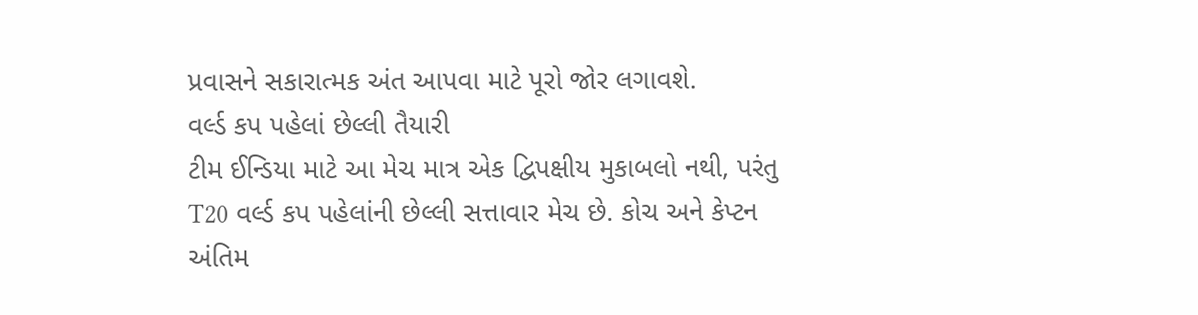પ્રવાસને સકારાત્મક અંત આપવા માટે પૂરો જોર લગાવશે.
વર્લ્ડ કપ પહેલાં છેલ્લી તૈયારી
ટીમ ઈન્ડિયા માટે આ મેચ માત્ર એક દ્વિપક્ષીય મુકાબલો નથી, પરંતુ T20 વર્લ્ડ કપ પહેલાંની છેલ્લી સત્તાવાર મેચ છે. કોચ અને કેપ્ટન અંતિમ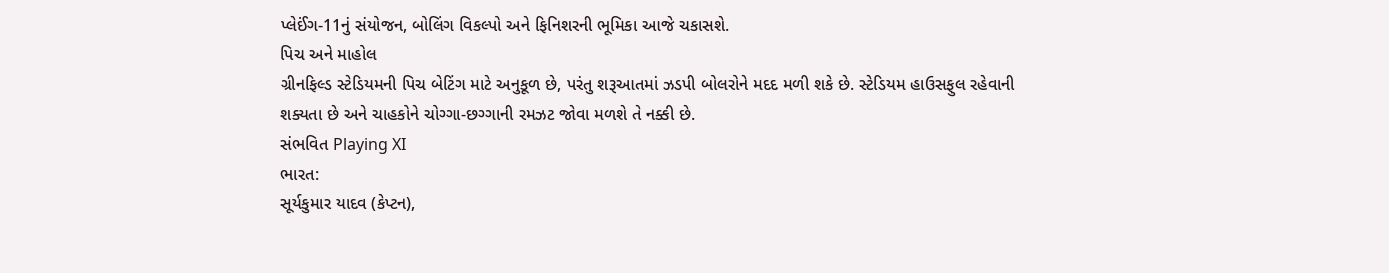પ્લેઈંગ-11નું સંયોજન, બોલિંગ વિકલ્પો અને ફિનિશરની ભૂમિકા આજે ચકાસશે.
પિચ અને માહોલ
ગ્રીનફિલ્ડ સ્ટેડિયમની પિચ બેટિંગ માટે અનુકૂળ છે, પરંતુ શરૂઆતમાં ઝડપી બોલરોને મદદ મળી શકે છે. સ્ટેડિયમ હાઉસફુલ રહેવાની શક્યતા છે અને ચાહકોને ચોગ્ગા-છગ્ગાની રમઝટ જોવા મળશે તે નક્કી છે.
સંભવિત Playing XI
ભારત:
સૂર્યકુમાર યાદવ (કેપ્ટન),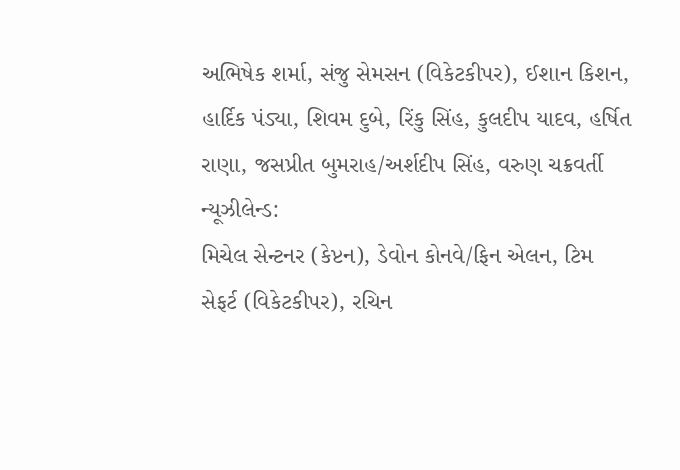અભિષેક શર્મા, સંજુ સેમસન (વિકેટકીપર), ઈશાન કિશન, હાર્દિક પંડ્યા, શિવમ દુબે, રિંકુ સિંહ, કુલદીપ યાદવ, હર્ષિત રાણા, જસપ્રીત બુમરાહ/અર્શદીપ સિંહ, વરુણ ચક્રવર્તી
ન્યૂઝીલેન્ડ:
મિચેલ સેન્ટનર (કેપ્ટન), ડેવોન કોનવે/ફિન એલન, ટિમ સેફર્ટ (વિકેટકીપર), રચિન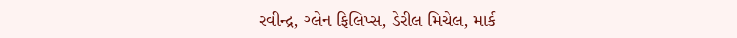રવીન્દ્ર, ગ્લેન ફિલિપ્સ, ડેરીલ મિચેલ, માર્ક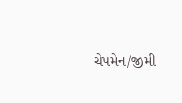ચેપમેન/જીમી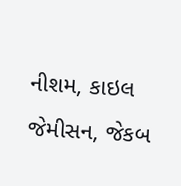નીશમ, કાઇલ જેમીસન, જેકબ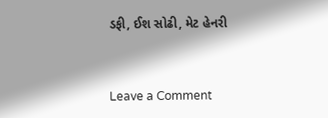ડફી, ઈશ સોઢી, મેટ હેનરી


Leave a Comment